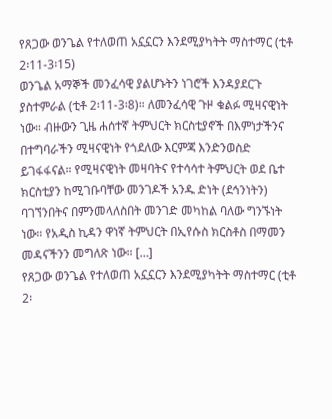የጸጋው ወንጌል የተለወጠ አኗኗርን እንደሚያካትት ማስተማር (ቲቶ 2፡11-3፡15)
ወንጌል አማኞች መንፈሳዊ ያልሆኑትን ነገሮች እንዳያደርጉ ያስተምራል (ቲቶ 2፡11-3፡8)። ለመንፈሳዊ ጉዞ ቁልፉ ሚዛናዊነት ነው። ብዙውን ጊዜ ሐሰተኛ ትምህርት ክርስቲያኖች በእምነታችንና በተግባራችን ሚዛናዊነት የጎደለው እርምጃ እንድንወስድ ይገፋፋናል። የሚዛናዊነት መዛባትና የተሳሳተ ትምህርት ወደ ቤተ ክርስቲያን ከሚገቡባቸው መንገዶች አንዱ ድነት (ደኅንነትን) ባገኘንበትና በምንመላለስበት መንገድ መካከል ባለው ግንኙነት ነው። የአዲስ ኪዳን ዋነኛ ትምህርት በኢየሱስ ክርስቶስ በማመን መዳናችንን መግለጽ ነው። […]
የጸጋው ወንጌል የተለወጠ አኗኗርን እንደሚያካትት ማስተማር (ቲቶ 2፡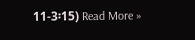11-3፡15) Read More »